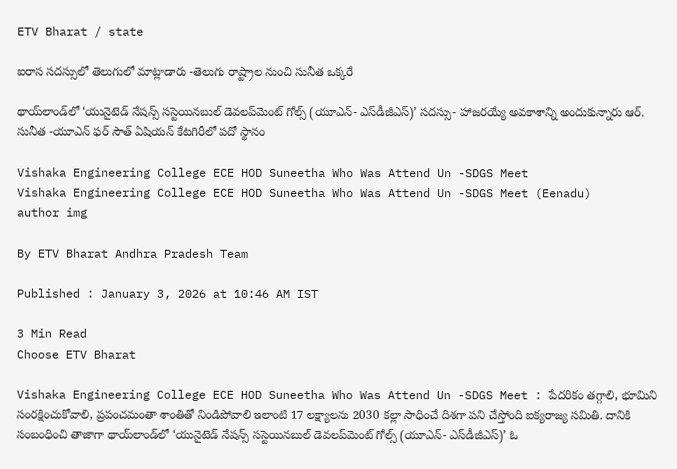ETV Bharat / state

ఐరాస సదస్సులో తెలుగులో మాట్లాడారు -తెలుగు రాష్ట్రాల నుంచి సునీత ఒక్కరే

థాయ్‌లాండ్‌లో ‘యునైటెడ్‌ నేషన్స్‌ సస్టెయినబుల్‌ డెవలప్‌మెంట్‌ గోల్స్‌ (యూఎన్‌- ఎస్‌డీజీఎస్‌)’ సదస్సు- హాజరయ్యే అవకాశాన్ని అందుకున్నారు ఆర్‌. సునీత -యూఎన్‌ ఫర్‌ సౌత్‌ ఏషియన్‌ కేటగిరీలో పదో స్థానం

Vishaka Engineering College ECE HOD Suneetha Who Was Attend Un -SDGS Meet
Vishaka Engineering College ECE HOD Suneetha Who Was Attend Un -SDGS Meet (Eenadu)
author img

By ETV Bharat Andhra Pradesh Team

Published : January 3, 2026 at 10:46 AM IST

3 Min Read
Choose ETV Bharat

Vishaka Engineering College ECE HOD Suneetha Who Was Attend Un -SDGS Meet : పేదరికం తగ్గాలి, భూమిని సంరక్షించుకోవాలి, ప్రపంచమంతా శాంతితో నిండిపోవాలి ఇలాంటి 17 లక్ష్యాలను 2030 కల్లా సాధించే దిశగా పని చేస్తోంది ఐక్యరాజ్య సమితి. దానికి సంబంధించి తాజాగా థాయ్‌లాండ్‌లో ‘యునైటెడ్‌ నేషన్స్‌ సస్టెయినబుల్‌ డెవలప్‌మెంట్‌ గోల్స్‌ (యూఎన్‌- ఎస్‌డీజీఎస్‌)’ ఓ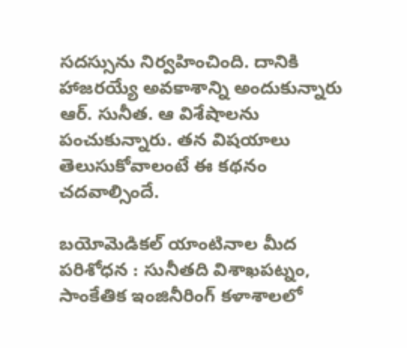సదస్సును నిర్వహించింది. దానికి హాజరయ్యే అవకాశాన్ని అందుకున్నారు ఆర్‌. సునీత. ఆ విశేషాలను పంచుకున్నారు. తన విషయాలు తెలుసుకోవాలంటే ఈ కథనం చదవాల్సిందే.

బయోమెడికల్‌ యాంటినాల మీద పరిశోధన : సునీతది విశాఖపట్నం, సాంకేతిక ఇంజినీరింగ్‌ కళాశాలలో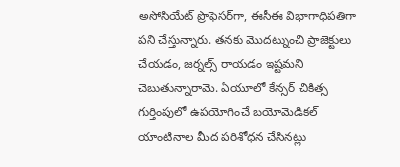అసోసియేట్‌ ప్రొఫెసర్‌గా, ఈసీఈ విభాగాధిపతిగా పని చేస్తున్నారు. తనకు మొదట్నుంచి ప్రాజెక్టులు చేయడం, జర్నల్స్‌ రాయడం ఇష్టమని చెబుతున్నారామె. ఏయూలో కేన్సర్‌ చికిత్స గుర్తింపులో ఉపయోగించే బయోమెడికల్‌ యాంటినాల మీద పరిశోధన చేసినట్లు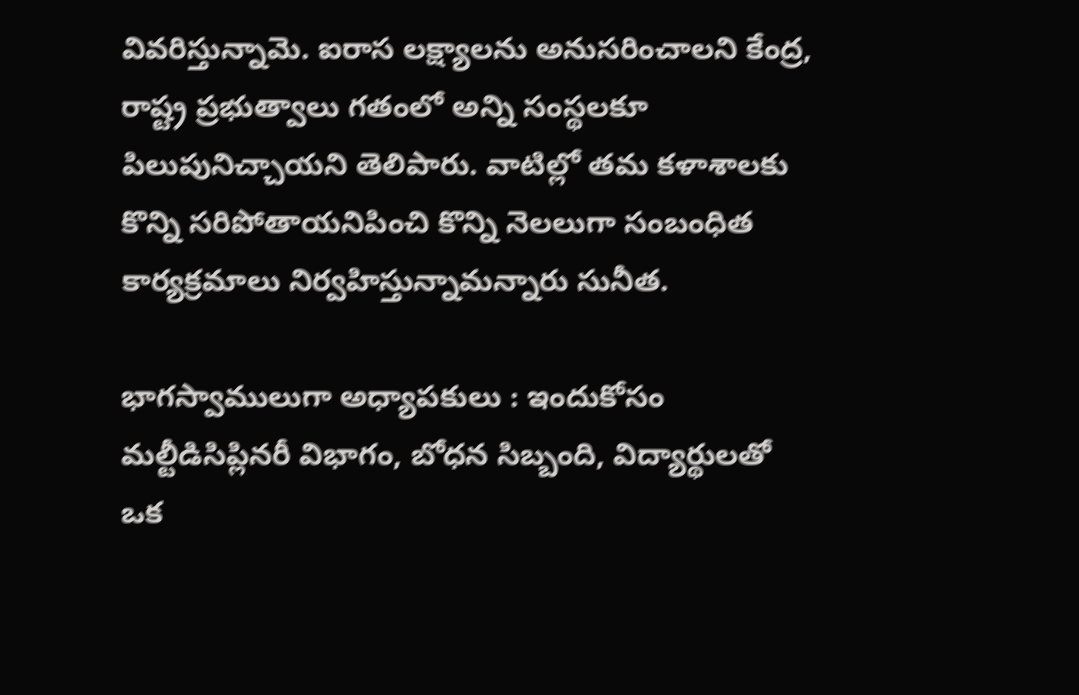వివరిస్తున్నామె. ఐరాస లక్ష్యాలను అనుసరించాలని కేంద్ర, రాష్ట్ర ప్రభుత్వాలు గతంలో అన్ని సంస్థలకూ పిలుపునిచ్చాయని తెలిపారు. వాటిల్లో తమ కళాశాలకు కొన్ని సరిపోతాయనిపించి కొన్ని నెలలుగా సంబంధిత కార్యక్రమాలు నిర్వహిస్తున్నామన్నారు సునీత.

భాగస్వాములుగా అధ్యాపకులు : ఇందుకోసం మల్టీడిసిప్లినరీ విభాగం, బోధన సిబ్బంది, విద్యార్థులతో ఒక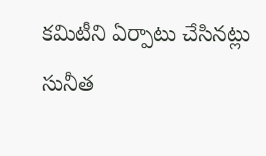కమిటీని ఏర్పాటు చేసినట్లు సునీత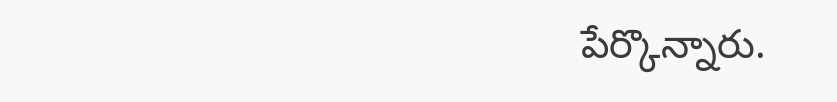పేర్కొన్నారు.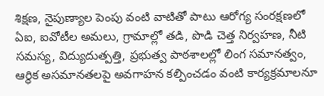శిక్షణ, నైపుణ్యాల పెంపు వంటి వాటితో పాటు ఆరోగ్య సంరక్షణలో ఏఐ, ఐవోటీల అమలు, గ్రామాల్లో తడి, పొడి చెత్త నిర్వహణ, నీటి సమస్య, విద్యుదుత్పత్తి, ప్రభుత్వ పాఠశాలల్లో లింగ సమానత్వం, ఆర్థిక అసమానతలపై అవగాహన కల్పించడం వంటి కార్యక్రమాలనూ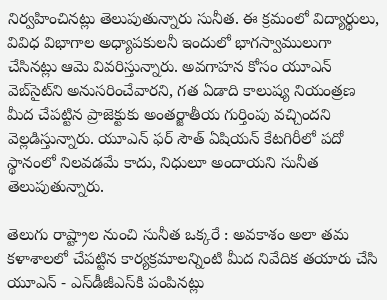నిర్వహించినట్లు తెలుపుతున్నారు సునీత. ఈ క్రమంలో విద్యార్థులు, వివిధ విభాగాల అధ్యాపకులనీ ఇందులో భాగస్వాములుగా చేసినట్లు ఆమె వివరిస్తున్నారు. అవగాహన కోసం యూఎన్‌ వెబ్‌సైట్‌ని అనుసరించేవారని, గత ఏడాది కాలుష్య నియంత్రణ మీద చేపట్టిన ప్రాజెక్టుకు అంతర్జాతీయ గుర్తింపు వచ్చిందని వెల్లడిస్తున్నారు. యూఎన్‌ ఫర్‌ సౌత్‌ ఏషియన్‌ కేటగిరీలో పదో స్థానంలో నిలవడమే కాదు, నిధులూ అందాయని సునీత తెలుపుతున్నారు.

తెలుగు రాష్ట్రాల నుంచి సునీత ఒక్కరే : అవకాశం అలా తమ కళాశాలలో చేపట్టిన కార్యక్రమాలన్నింటి మీద నివేదిక తయారు చేసి యూఎన్‌ - ఎస్‌డీజీఎస్‌కి పంపినట్లు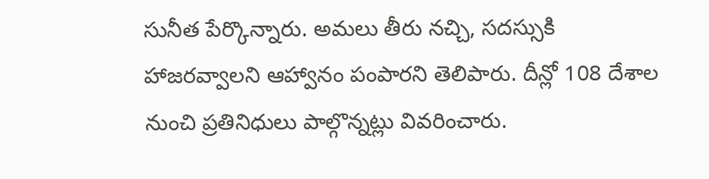సునీత పేర్కొన్నారు. అమలు తీరు నచ్చి, సదస్సుకి హాజరవ్వాలని ఆహ్వానం పంపారని తెలిపారు. దీన్లో 108 దేశాల నుంచి ప్రతినిధులు పాల్గొన్నట్లు వివరించారు.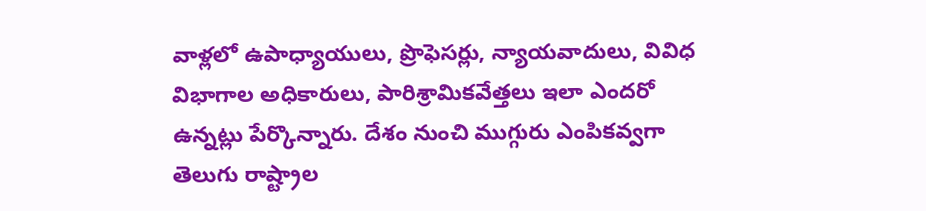వాళ్లలో ఉపాధ్యాయులు, ప్రొఫెసర్లు, న్యాయవాదులు, వివిధ విభాగాల అధికారులు, పారిశ్రామికవేత్తలు ఇలా ఎందరో ఉన్నట్లు పేర్కొన్నారు. దేశం నుంచి ముగ్గురు ఎంపికవ్వగా తెలుగు రాష్ట్రాల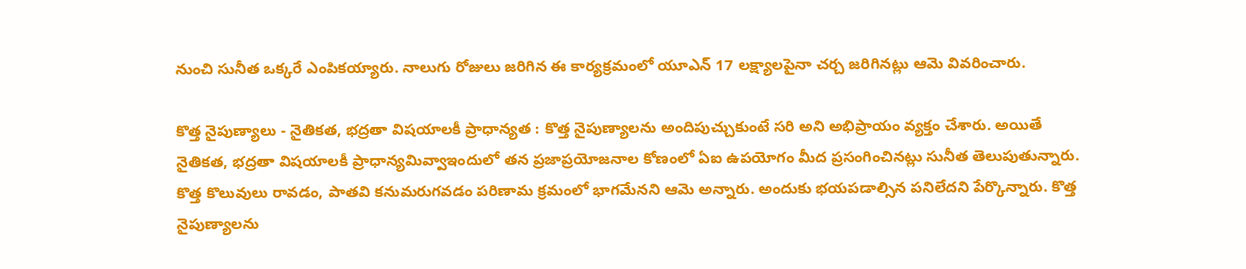నుంచి సునీత ఒక్కరే ఎంపికయ్యారు. నాలుగు రోజులు జరిగిన ఈ కార్యక్రమంలో యూఎన్‌ 17 లక్ష్యాలపైనా చర్చ జరిగినట్లు ఆమె వివరించారు.

కొత్త నైపుణ్యాలు - నైతికత, భద్రతా విషయాలకీ ప్రాధాన్యత : కొత్త నైపుణ్యాలను అందిపుచ్చుకుంటే సరి అని అభిప్రాయం వ్యక్తం చేశారు. అయితే నైతికత, భద్రతా విషయాలకీ ప్రాధాన్యమివ్వాఇందులో తన ప్రజాప్రయోజనాల కోణంలో ఏఐ ఉపయోగం మీద ప్రసంగించినట్లు సునీత తెలుపుతున్నారు. కొత్త కొలువులు రావడం, పాతవి కనుమరుగవడం పరిణామ క్రమంలో భాగమేనని ఆమె అన్నారు. అందుకు భయపడాల్సిన పనిలేదని పేర్కొన్నారు. కొత్త నైపుణ్యాలను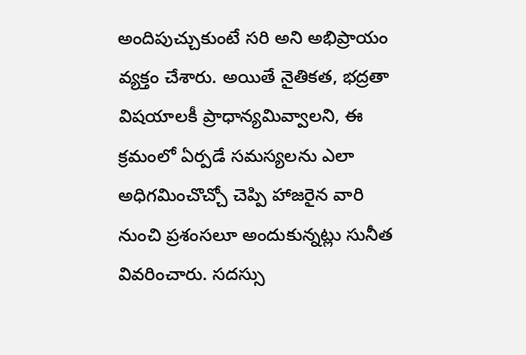అందిపుచ్చుకుంటే సరి అని అభిప్రాయం వ్యక్తం చేశారు. అయితే నైతికత, భద్రతా విషయాలకీ ప్రాధాన్యమివ్వాలని, ఈ క్రమంలో ఏర్పడే సమస్యలను ఎలా అధిగమించొచ్చో చెప్పి హాజరైన వారి నుంచి ప్రశంసలూ అందుకున్నట్లు సునీత వివరించారు. సదస్సు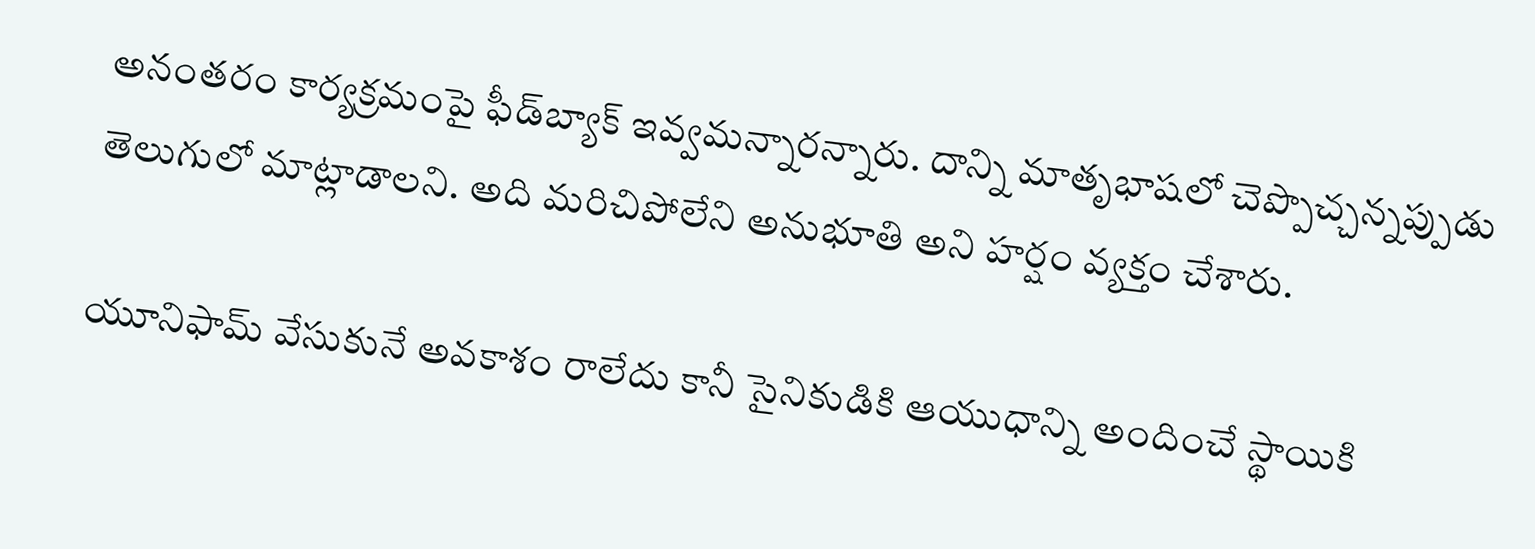అనంతరం కార్యక్రమంపై ఫీడ్‌బ్యాక్‌ ఇవ్వమన్నారన్నారు. దాన్ని మాతృభాషలో చెప్పొచ్చన్నప్పుడు తెలుగులో మాట్లాడాలని. అది మరిచిపోలేని అనుభూతి అని హర్షం వ్యక్తం చేశారు.

యూనిఫామ్‌ వేసుకునే అవకాశం రాలేదు కానీ సైనికుడికి ఆయుధాన్ని అందించే స్థాయికి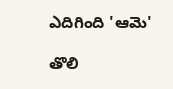ఎదిగింది 'ఆమె'

తొలి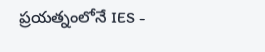ప్రయత్నంలోనే IES -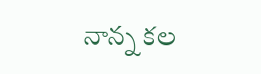నాన్న కల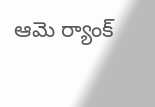ఆమె ర్యాంక్